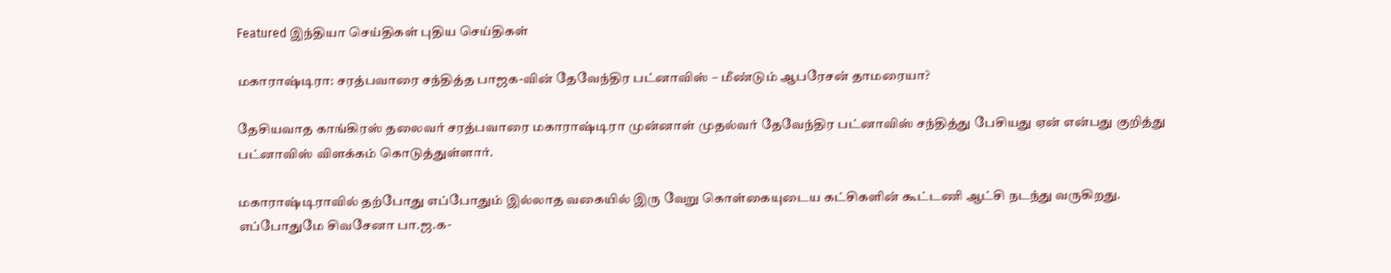Featured இந்தியா செய்திகள் புதிய செய்திகள்

மகாராஷ்டிரா: சரத்பவாரை சந்தித்த பாஜக-வின் தேவேந்திர பட்னாவிஸ் – மீண்டும் ஆபரேசன் தாமரையா?

தேசியவாத காங்கிரஸ் தலைவர் சரத்பவாரை மகாராஷ்டிரா முன்னாள் முதல்வர் தேவேந்திர பட்னாவிஸ் சந்தித்து பேசியது ஏன் என்பது குறித்து பட்னாவிஸ் விளக்கம் கொடுத்துள்ளார்.

மகாராஷ்டிராவில் தற்போது எப்போதும் இல்லாத வகையில் இரு வேறு கொள்கையுடைய கட்சிகளின் கூட்டணி ஆட்சி நடந்து வருகிறது. எப்போதுமே சிவசேனா பா.ஜ.க-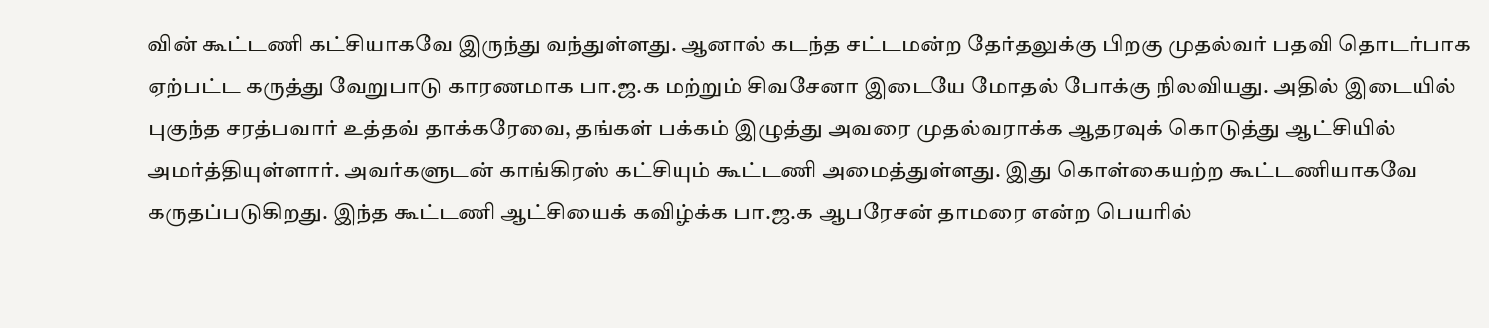வின் கூட்டணி கட்சியாகவே இருந்து வந்துள்ளது. ஆனால் கடந்த சட்டமன்ற தேர்தலுக்கு பிறகு முதல்வர் பதவி தொடர்பாக ஏற்பட்ட கருத்து வேறுபாடு காரணமாக பா.ஜ.க மற்றும் சிவசேனா இடையே மோதல் போக்கு நிலவியது. அதில் இடையில் புகுந்த சரத்பவார் உத்தவ் தாக்கரேவை, தங்கள் பக்கம் இழுத்து அவரை முதல்வராக்க ஆதரவுக் கொடுத்து ஆட்சியில் அமர்த்தியுள்ளார். அவர்களுடன் காங்கிரஸ் கட்சியும் கூட்டணி அமைத்துள்ளது. இது கொள்கையற்ற கூட்டணியாகவே கருதப்படுகிறது. இந்த கூட்டணி ஆட்சியைக் கவிழ்க்க பா.ஜ.க ஆபரேசன் தாமரை என்ற பெயரில்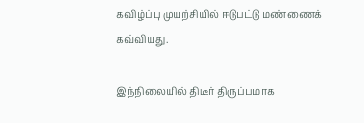கவிழ்ப்பு முயற்சியில் ஈடுபட்டு மண்ணைக் கவ்வியது.

இந்நிலையில் திடீர் திருப்பமாக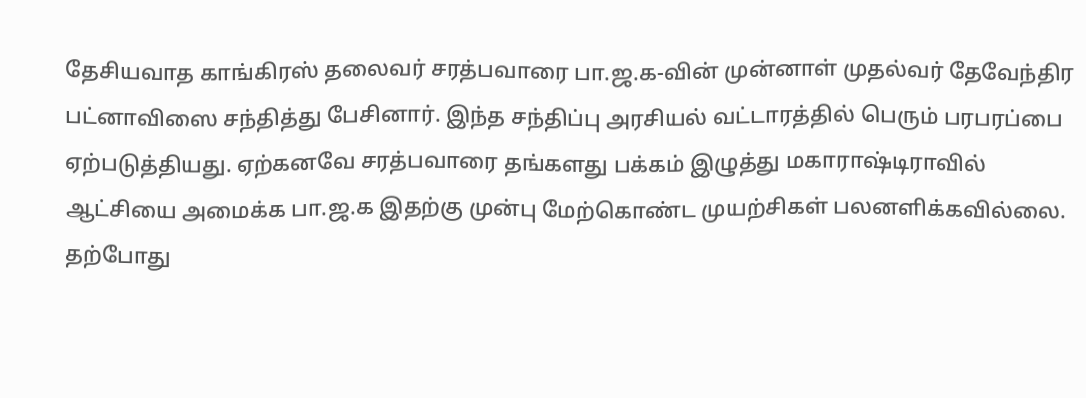தேசியவாத காங்கிரஸ் தலைவர் சரத்பவாரை பா.ஜ.க-வின் முன்னாள் முதல்வர் தேவேந்திர பட்னாவிஸை சந்தித்து பேசினார். இந்த சந்திப்பு அரசியல் வட்டாரத்தில் பெரும் பரபரப்பை ஏற்படுத்தியது. ஏற்கனவே சரத்பவாரை தங்களது பக்கம் இழுத்து மகாராஷ்டிராவில் ஆட்சியை அமைக்க பா.ஜ.க இதற்கு முன்பு மேற்கொண்ட முயற்சிகள் பலனளிக்கவில்லை. தற்போது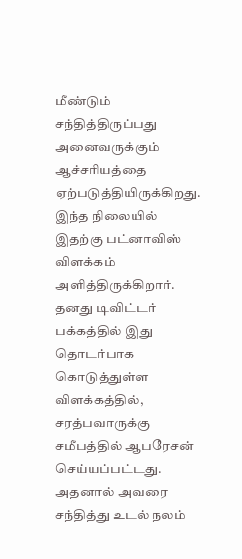மீண்டும் சந்தித்திருப்பது அனைவருக்கும் ஆச்சரியத்தை ஏற்படுத்தியிருக்கிறது. இந்த நிலையில் இதற்கு பட்னாவிஸ் விளக்கம் அளித்திருக்கிறார். தனது டிவிட்டர் பக்கத்தில் இது தொடர்பாக கொடுத்துள்ள விளக்கத்தில், சரத்பவாருக்கு சமீபத்தில் ஆபரேசன் செய்யப்பட்டது. அதனால் அவரை சந்தித்து உடல் நலம்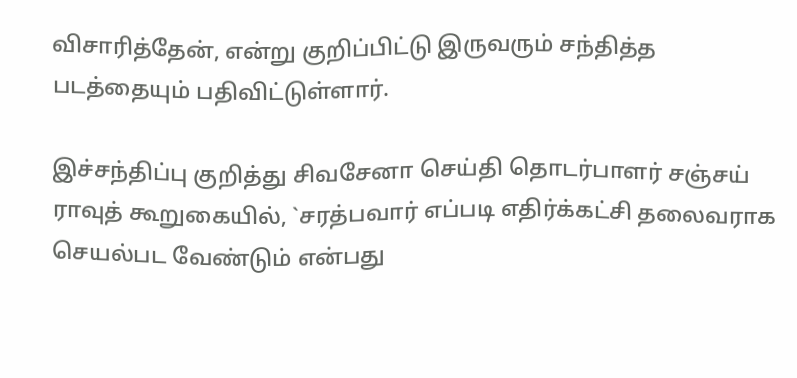விசாரித்தேன், என்று குறிப்பிட்டு இருவரும் சந்தித்த படத்தையும் பதிவிட்டுள்ளார்.

இச்சந்திப்பு குறித்து சிவசேனா செய்தி தொடர்பாளர் சஞ்சய் ராவுத் கூறுகையில், `சரத்பவார் எப்படி எதிர்க்கட்சி தலைவராக செயல்பட வேண்டும் என்பது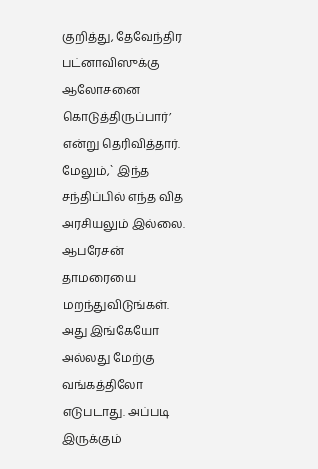குறித்து, தேவேந்திர பட்னாவிஸுக்கு ஆலோசனை கொடுத்திருப்பார்’ என்று தெரிவித்தார். மேலும்,` இந்த சந்திப்பில் எந்த வித அரசியலும் இல்லை. ஆபரேசன் தாமரையை மறந்துவிடுங்கள். அது இங்கேயோ அல்லது மேற்கு வங்கத்திலோ எடுபடாது. அப்படி இருக்கும்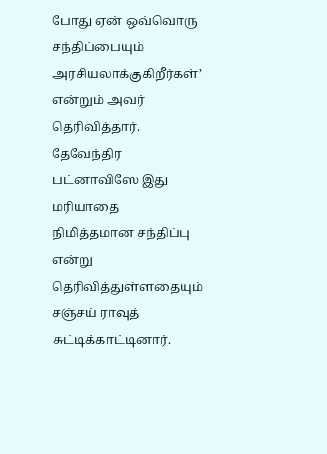போது ஏன் ஒவ்வொரு சந்திப்பையும் அரசியலாக்குகிறீர்கள்’ என்றும் அவர் தெரிவித்தார். தேவேந்திர பட்னாவிஸே இது மரியாதை நிமித்தமான சந்திப்பு என்று தெரிவித்துள்ளதையும் சஞ்சய் ராவுத் சுட்டிக்காட்டினார்.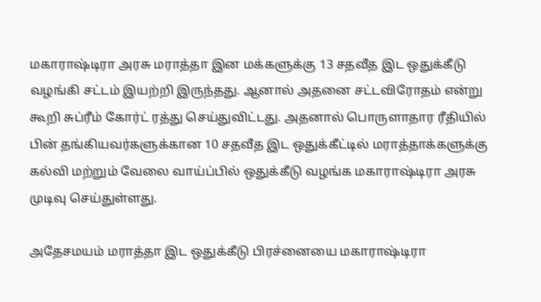மகாராஷ்டிரா அரசு மராத்தா இன மக்களுக்கு 13 சதவீத இட ஒதுக்கீடு வழங்கி சட்டம் இயற்றி இருந்தது. ஆனால் அதனை சட்டவிரோதம் என்று கூறி சுப்ரீம் கோர்ட் ரத்து செய்துவிட்டது. அதனால் பொருளாதார ரீதியில் பின் தங்கியவர்களுக்கான 10 சதவீத இட ஒதுக்கீட்டில் மராத்தாக்களுக்கு கல்வி மற்றும் வேலை வாய்ப்பில் ஒதுக்கீடு வழங்க மகாராஷ்டிரா அரசு முடிவு செய்துள்ளது.

அதேசமயம் மராத்தா இட ஒதுக்கீடு பிரச்னையை மகாராஷ்டிரா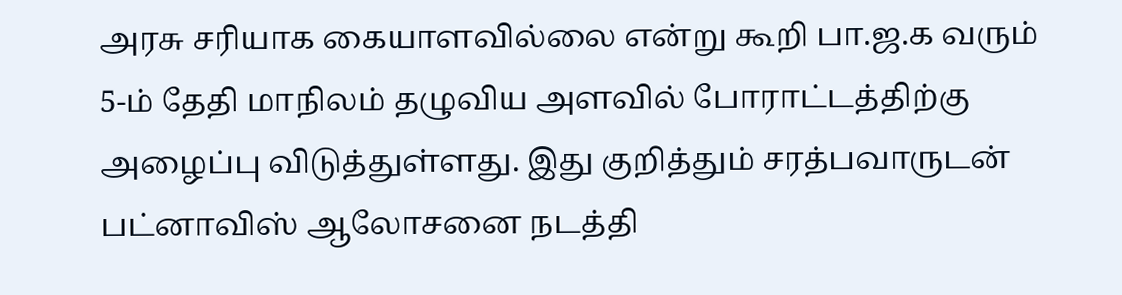அரசு சரியாக கையாளவில்லை என்று கூறி பா.ஜ.க வரும் 5-ம் தேதி மாநிலம் தழுவிய அளவில் போராட்டத்திற்கு அழைப்பு விடுத்துள்ளது. இது குறித்தும் சரத்பவாருடன் பட்னாவிஸ் ஆலோசனை நடத்தி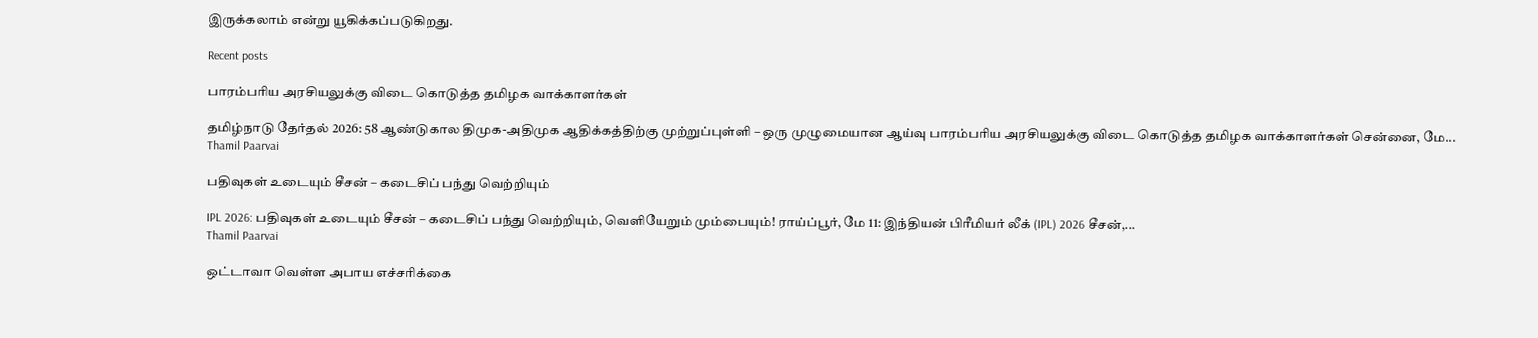இருக்கலாம் என்று யூகிக்கப்படுகிறது.

Recent posts

பாரம்பரிய அரசியலுக்கு விடை கொடுத்த தமிழக வாக்காளர்கள்

தமிழ்நாடு தேர்தல் 2026: 58 ஆண்டுகால திமுக-அதிமுக ஆதிக்கத்திற்கு முற்றுப்புள்ளி – ஒரு முழுமையான ஆய்வு பாரம்பரிய அரசியலுக்கு விடை கொடுத்த தமிழக வாக்காளர்கள் சென்னை, மே...
Thamil Paarvai

பதிவுகள் உடையும் சீசன் – கடைசிப் பந்து வெற்றியும்

IPL 2026: பதிவுகள் உடையும் சீசன் – கடைசிப் பந்து வெற்றியும், வெளியேறும் மும்பையும்! ராய்ப்பூர், மே 11: இந்தியன் பிரீமியர் லீக் (IPL) 2026 சீசன்,...
Thamil Paarvai

ஒட்டாவா வெள்ள அபாய எச்சரிக்கை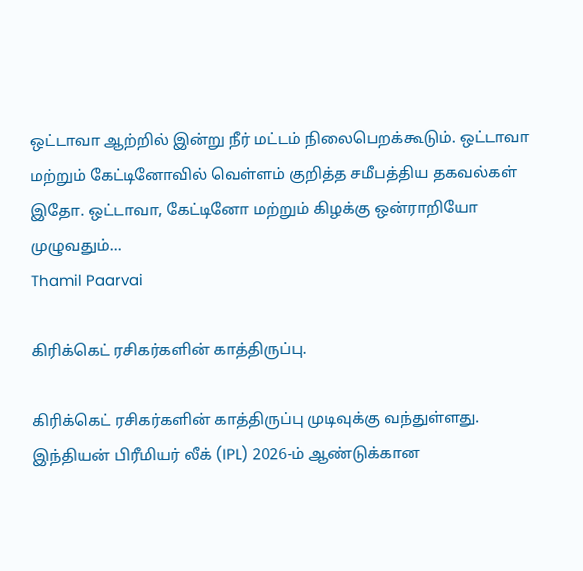ஒட்டாவா ஆற்றில் இன்று நீர் மட்டம் நிலைபெறக்கூடும். ஒட்டாவா மற்றும் கேட்டினோவில் வெள்ளம் குறித்த சமீபத்திய தகவல்கள் இதோ. ஒட்டாவா, கேட்டினோ மற்றும் கிழக்கு ஒன்ராறியோ முழுவதும்...
Thamil Paarvai

கிரிக்கெட் ரசிகர்களின் காத்திருப்பு.

கிரிக்கெட் ரசிகர்களின் காத்திருப்பு முடிவுக்கு வந்துள்ளது. இந்தியன் பிரீமியர் லீக் (IPL) 2026-ம் ஆண்டுக்கான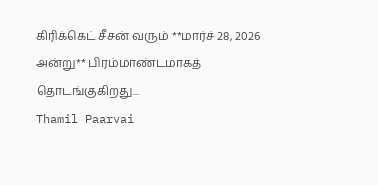கிரிக்கெட் சீசன் வரும் **மார்ச் 28, 2026 அன்று** பிரம்மாண்டமாகத் தொடங்குகிறது...
Thamil Paarvai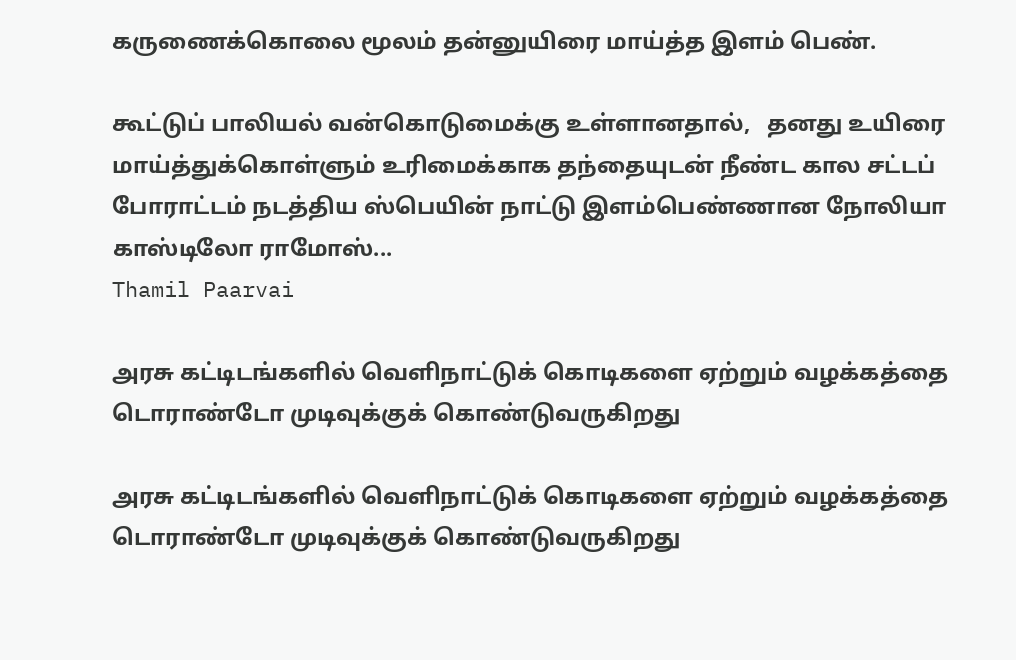கருணைக்கொலை மூலம் தன்னுயிரை மாய்த்த இளம் பெண்.

கூட்டுப் பாலியல் வன்கொடுமைக்கு உள்ளானதால்,   தனது உயிரை மாய்த்துக்கொள்ளும் உரிமைக்காக தந்தையுடன் நீண்ட கால சட்டப் போராட்டம் நடத்திய ஸ்பெயின் நாட்டு இளம்பெண்ணான நோலியா காஸ்டிலோ ராமோஸ்...
Thamil Paarvai

அரசு கட்டிடங்களில் வெளிநாட்டுக் கொடிகளை ஏற்றும் வழக்கத்தை டொராண்டோ முடிவுக்குக் கொண்டுவருகிறது

அரசு கட்டிடங்களில் வெளிநாட்டுக் கொடிகளை ஏற்றும் வழக்கத்தை டொராண்டோ முடிவுக்குக் கொண்டுவருகிறது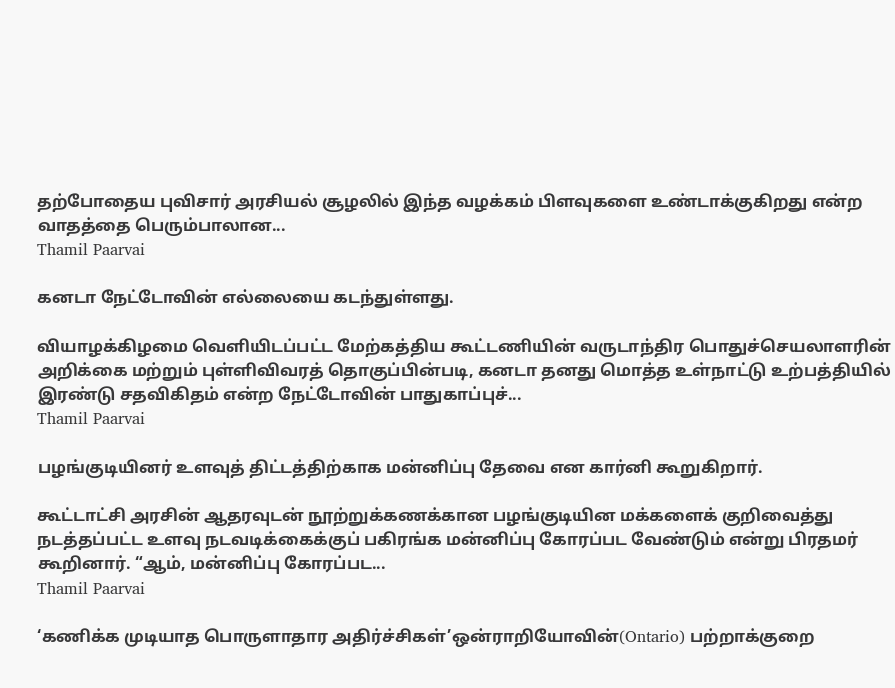தற்போதைய புவிசார் அரசியல் சூழலில் இந்த வழக்கம் பிளவுகளை உண்டாக்குகிறது என்ற வாதத்தை பெரும்பாலான...
Thamil Paarvai

கனடா நேட்டோவின் எல்லையை கடந்துள்ளது.

வியாழக்கிழமை வெளியிடப்பட்ட மேற்கத்திய கூட்டணியின் வருடாந்திர பொதுச்செயலாளரின் அறிக்கை மற்றும் புள்ளிவிவரத் தொகுப்பின்படி, கனடா தனது மொத்த உள்நாட்டு உற்பத்தியில் இரண்டு சதவிகிதம் என்ற நேட்டோவின் பாதுகாப்புச்...
Thamil Paarvai

பழங்குடியினர் உளவுத் திட்டத்திற்காக மன்னிப்பு தேவை என கார்னி கூறுகிறார்.

கூட்டாட்சி அரசின் ஆதரவுடன் நூற்றுக்கணக்கான பழங்குடியின மக்களைக் குறிவைத்து நடத்தப்பட்ட உளவு நடவடிக்கைக்குப் பகிரங்க மன்னிப்பு கோரப்பட வேண்டும் என்று பிரதமர் கூறினார். “ஆம், மன்னிப்பு கோரப்பட...
Thamil Paarvai

‘கணிக்க முடியாத பொருளாதார அதிர்ச்சிகள்’ஒன்ராறியோவின்(Ontario) பற்றாக்குறை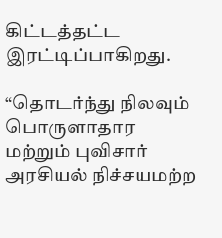கிட்டத்தட்ட இரட்டிப்பாகிறது.

“தொடர்ந்து நிலவும் பொருளாதார மற்றும் புவிசார் அரசியல் நிச்சயமற்ற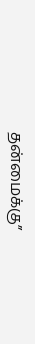தன்மைக்கு”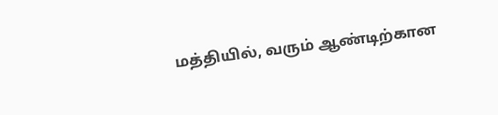மத்தியில், வரும் ஆண்டிற்கான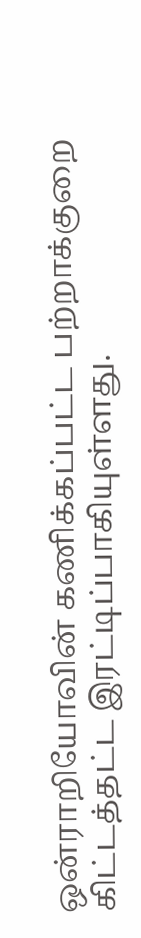ஒன்ராறியோவின் கணிக்கப்பட்ட பற்றாக்குறை கிட்டத்தட்ட இரட்டிப்பாகியுள்ளது.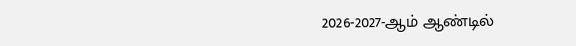2026-2027-ஆம் ஆண்டில்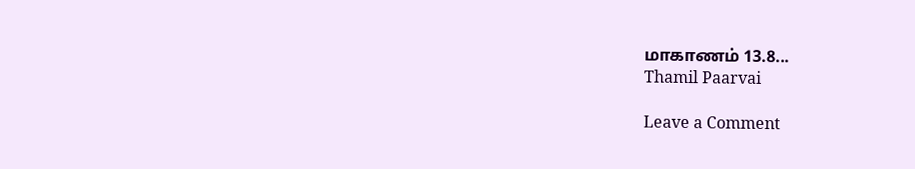மாகாணம் 13.8...
Thamil Paarvai

Leave a Comment